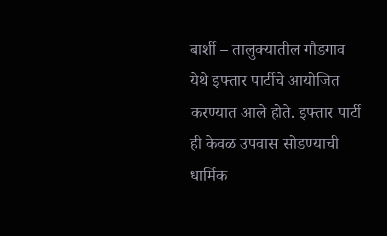बार्शी – तालुक्यातील गौडगाव येथे इफ्तार पार्टीचे आयोजित करण्यात आले होते. इफ्तार पार्टी ही केवळ उपवास सोडण्याची धार्मिक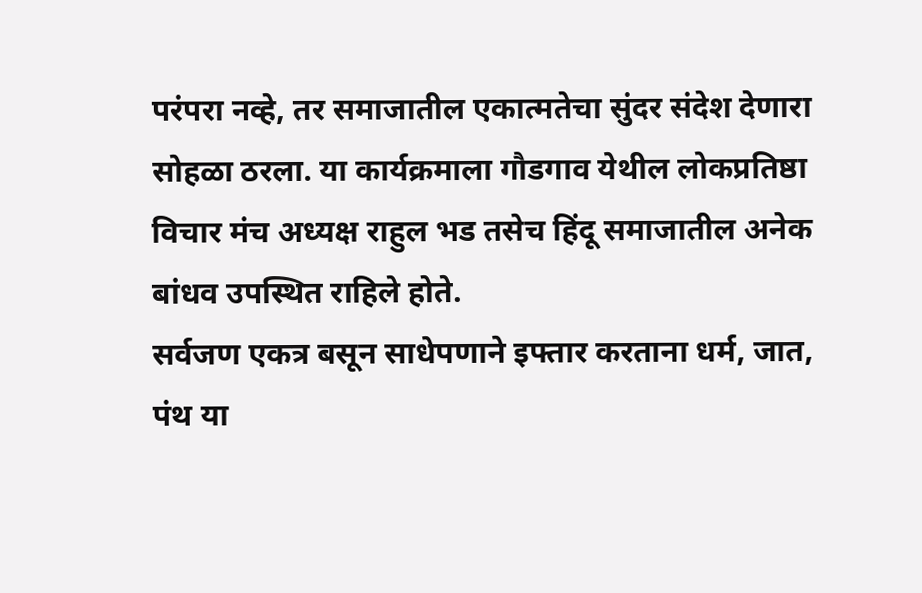परंपरा नव्हे, तर समाजातील एकात्मतेचा सुंदर संदेश देणारा सोहळा ठरला. या कार्यक्रमाला गौडगाव येथील लोकप्रतिष्ठा विचार मंच अध्यक्ष राहुल भड तसेच हिंदू समाजातील अनेक बांधव उपस्थित राहिले होते.
सर्वजण एकत्र बसून साधेपणाने इफ्तार करताना धर्म, जात, पंथ या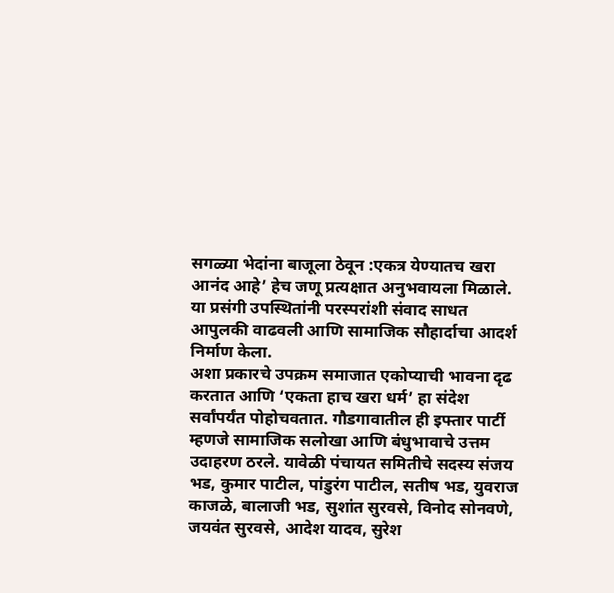सगळ्या भेदांना बाजूला ठेवून :एकत्र येण्यातच खरा आनंद आहे’ हेच जणू प्रत्यक्षात अनुभवायला मिळाले. या प्रसंगी उपस्थितांनी परस्परांशी संवाद साधत आपुलकी वाढवली आणि सामाजिक सौहार्दाचा आदर्श निर्माण केला.
अशा प्रकारचे उपक्रम समाजात एकोप्याची भावना दृढ करतात आणि ‘एकता हाच खरा धर्म’ हा संदेश सर्वांपर्यंत पोहोचवतात. गौडगावातील ही इफ्तार पार्टी म्हणजे सामाजिक सलोखा आणि बंधुभावाचे उत्तम उदाहरण ठरले. यावेळी पंचायत समितीचे सदस्य संजय भड, कुमार पाटील, पांडुरंग पाटील, सतीष भड, युवराज काजळे, बालाजी भड, सुशांत सुरवसे, विनोद सोनवणे, जयवंत सुरवसे, आदेश यादव, सुरेश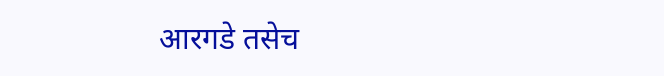आरगडे तसेच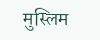मुस्लिम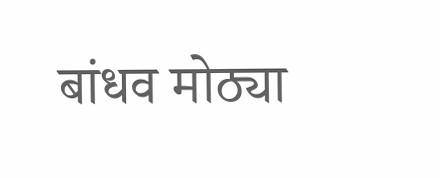बांधव मोठ्या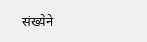संख्येने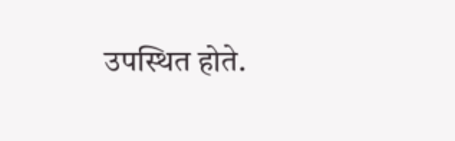उपस्थित होते.